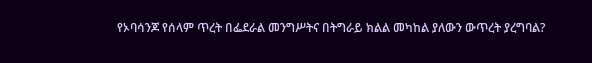የኦባሳንጆ የሰላም ጥረት በፌደራል መንግሥትና በትግራይ ክልል መካከል ያለውን ውጥረት ያረግባል?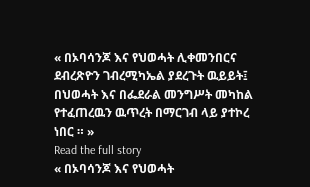« በኦባሳንጆ እና የህወሓት ሊቀመንበርና ደብረጽዮን ገብረሚካኤል ያደረጉት ዉይይት፤ በህወሓት እና በፌደራል መንግሥት መካከል የተፈጠረዉን ዉጥረት በማርገብ ላይ ያተኮረ ነበር ። »
Read the full story
« በኦባሳንጆ እና የህወሓት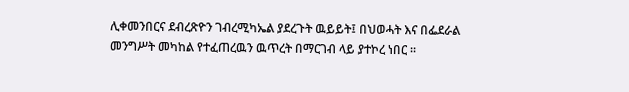ሊቀመንበርና ደብረጽዮን ገብረሚካኤል ያደረጉት ዉይይት፤ በህወሓት እና በፌደራል መንግሥት መካከል የተፈጠረዉን ዉጥረት በማርገብ ላይ ያተኮረ ነበር ።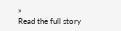»
Read the full story